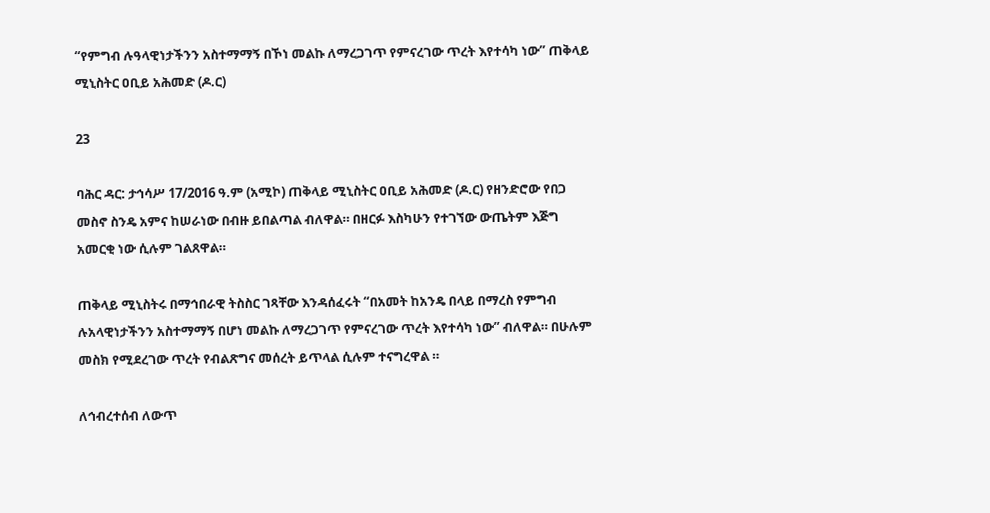“የምግብ ሉዓላዊነታችንን አስተማማኝ በኾነ መልኩ ለማረጋገጥ የምናረገው ጥረት እየተሳካ ነው” ጠቅላይ ሚኒስትር ዐቢይ አሕመድ (ዶ.ር)

23

ባሕር ዳር: ታኅሳሥ 17/2016 ዓ.ም (አሚኮ) ጠቅላይ ሚኒስትር ዐቢይ አሕመድ (ዶ.ር) የዘንድሮው የበጋ መስኖ ስንዴ አምና ከሠራነው በብዙ ይበልጣል ብለዋል። በዘርፉ እስካሁን የተገኘው ውጤትም እጅግ አመርቂ ነው ሲሉም ገልጸዋል።

ጠቅላይ ሚኒስትሩ በማኅበራዊ ትስስር ገጻቸው እንዳሰፈሩት “በአመት ከአንዴ በላይ በማረስ የምግብ ሉአላዊነታችንን አስተማማኝ በሆነ መልኩ ለማረጋገጥ የምናረገው ጥረት እየተሳካ ነው” ብለዋል። በሁሉም መስክ የሚደረገው ጥረት የብልጽግና መሰረት ይጥላል ሲሉም ተናግረዋል ።

ለኅብረተሰብ ለውጥ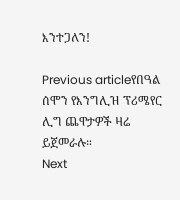እንተጋለን!

Previous articleየበዓል ሰሞን የእንግሊዝ ፕሪሜየር ሊግ ጨዋታዎች ዛሬ ይጀመራሉ።
Next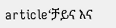article‘ቻይና እና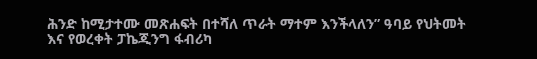ሕንድ ከሚታተሙ መጽሐፍት በተሻለ ጥራት ማተም እንችላለን” ዓባይ የህትመት እና የወረቀት ፓኬጂንግ ፋብሪካ